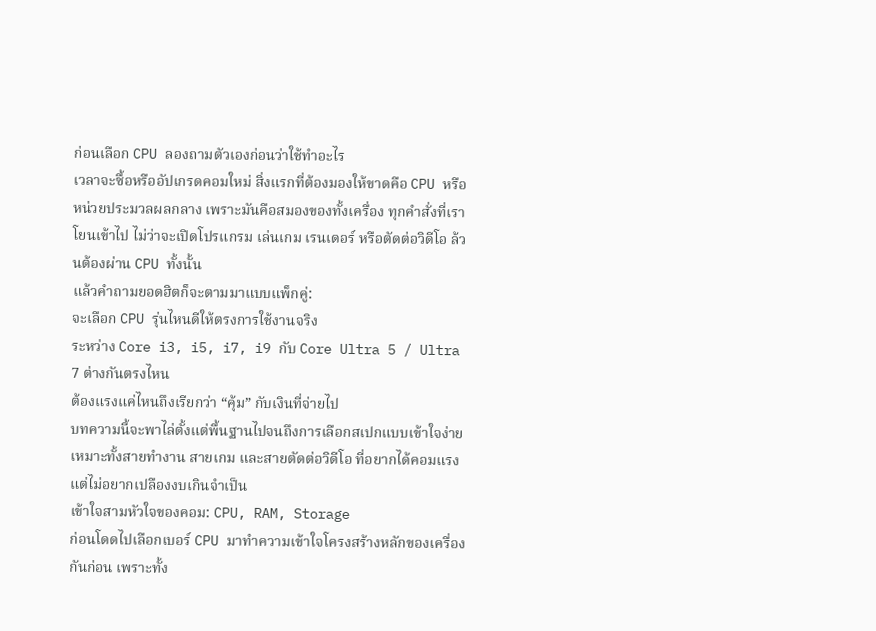ก่อนเลือก CPU ลองถามตัวเองก่อนว่าใช้ทำอะไร
เวลาจะซื้อหรืออัปเกรดคอมใหม่ สิ่งแรกที่ต้องมองให้ขาดคือ CPU หรือหน่วยประมวลผลกลาง เพราะมันคือสมองของทั้งเครื่อง ทุกคำสั่งที่เราโยนเข้าไป ไม่ว่าจะเปิดโปรแกรม เล่นเกม เรนเดอร์ หรือตัดต่อวิดีโอ ล้วนต้องผ่าน CPU ทั้งนั้น
แล้วคำถามยอดฮิตก็จะตามมาแบบแพ็กคู่:
จะเลือก CPU รุ่นไหนดีให้ตรงการใช้งานจริง
ระหว่าง Core i3, i5, i7, i9 กับ Core Ultra 5 / Ultra 7 ต่างกันตรงไหน
ต้องแรงแค่ไหนถึงเรียกว่า “คุ้ม” กับเงินที่จ่ายไป
บทความนี้จะพาไล่ตั้งแต่พื้นฐานไปจนถึงการเลือกสเปกแบบเข้าใจง่าย เหมาะทั้งสายทำงาน สายเกม และสายตัดต่อวิดีโอ ที่อยากได้คอมแรงแต่ไม่อยากเปลืองงบเกินจำเป็น
เข้าใจสามหัวใจของคอม: CPU, RAM, Storage
ก่อนโดดไปเลือกเบอร์ CPU มาทำความเข้าใจโครงสร้างหลักของเครื่องกันก่อน เพราะทั้ง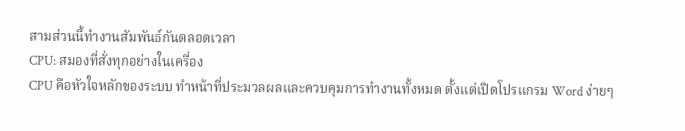สามส่วนนี้ทำงานสัมพันธ์กันตลอดเวลา
CPU: สมองที่สั่งทุกอย่างในเครื่อง
CPU คือหัวใจหลักของระบบ ทำหน้าที่ประมวลผลและควบคุมการทำงานทั้งหมด ตั้งแต่เปิดโปรแกรม Word ง่ายๆ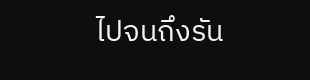ไปจนถึงรัน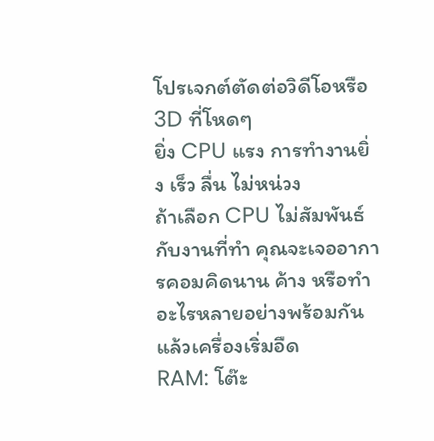โปรเจกต์ตัดต่อวิดีโอหรือ 3D ที่โหดๆ
ยิ่ง CPU แรง การทำงานยิ่ง เร็ว ลื่น ไม่หน่วง
ถ้าเลือก CPU ไม่สัมพันธ์กับงานที่ทำ คุณจะเจออาการคอมคิดนาน ค้าง หรือทำอะไรหลายอย่างพร้อมกันแล้วเครื่องเริ่มอืด
RAM: โต๊ะ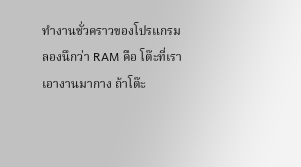ทำงานชั่วคราวของโปรแกรม
ลองนึกว่า RAM คือ โต๊ะที่เราเอางานมากาง ถ้าโต๊ะ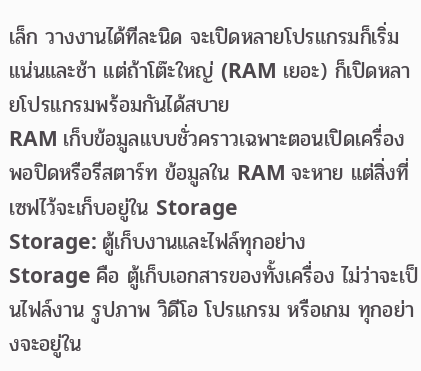เล็ก วางงานได้ทีละนิด จะเปิดหลายโปรแกรมก็เริ่มแน่นและช้า แต่ถ้าโต๊ะใหญ่ (RAM เยอะ) ก็เปิดหลายโปรแกรมพร้อมกันได้สบาย
RAM เก็บข้อมูลแบบชั่วคราวเฉพาะตอนเปิดเครื่อง
พอปิดหรือรีสตาร์ท ข้อมูลใน RAM จะหาย แต่สิ่งที่เซฟไว้จะเก็บอยู่ใน Storage
Storage: ตู้เก็บงานและไฟล์ทุกอย่าง
Storage คือ ตู้เก็บเอกสารของทั้งเครื่อง ไม่ว่าจะเป็นไฟล์งาน รูปภาพ วิดีโอ โปรแกรม หรือเกม ทุกอย่างจะอยู่ใน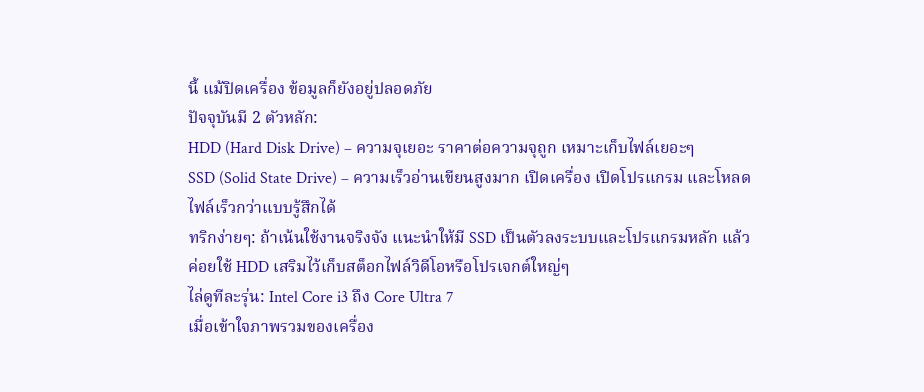นี้ แม้ปิดเครื่อง ข้อมูลก็ยังอยู่ปลอดภัย
ปัจจุบันมี 2 ตัวหลัก:
HDD (Hard Disk Drive) – ความจุเยอะ ราคาต่อความจุถูก เหมาะเก็บไฟล์เยอะๆ
SSD (Solid State Drive) – ความเร็วอ่านเขียนสูงมาก เปิดเครื่อง เปิดโปรแกรม และโหลดไฟล์เร็วกว่าแบบรู้สึกได้
ทริกง่ายๆ: ถ้าเน้นใช้งานจริงจัง แนะนำให้มี SSD เป็นตัวลงระบบและโปรแกรมหลัก แล้วค่อยใช้ HDD เสริมไว้เก็บสต็อกไฟล์วิดีโอหรือโปรเจกต์ใหญ่ๆ
ไล่ดูทีละรุ่น: Intel Core i3 ถึง Core Ultra 7
เมื่อเข้าใจภาพรวมของเครื่อง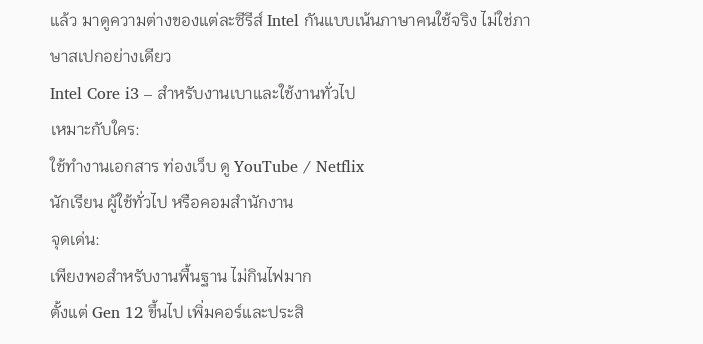แล้ว มาดูความต่างของแต่ละซีรีส์ Intel กันแบบเน้นภาษาคนใช้จริง ไม่ใช่ภาษาสเปกอย่างเดียว
Intel Core i3 – สำหรับงานเบาและใช้งานทั่วไป
เหมาะกับใคร:
ใช้ทำงานเอกสาร ท่องเว็บ ดู YouTube / Netflix
นักเรียน ผู้ใช้ทั่วไป หรือคอมสำนักงาน
จุดเด่น:
เพียงพอสำหรับงานพื้นฐาน ไม่กินไฟมาก
ตั้งแต่ Gen 12 ขึ้นไป เพิ่มคอร์และประสิ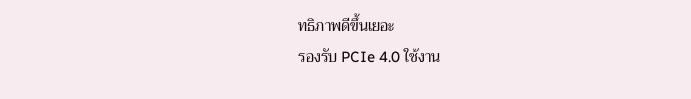ทธิภาพดีขึ้นเยอะ
รองรับ PCIe 4.0 ใช้งาน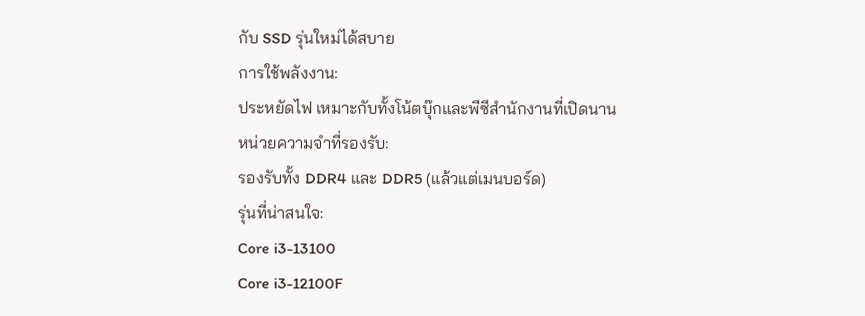กับ SSD รุ่นใหม่ได้สบาย
การใช้พลังงาน:
ประหยัดไฟ เหมาะกับทั้งโน้ตบุ๊กและพีซีสำนักงานที่เปิดนาน
หน่วยความจำที่รองรับ:
รองรับทั้ง DDR4 และ DDR5 (แล้วแต่เมนบอร์ด)
รุ่นที่น่าสนใจ:
Core i3-13100
Core i3-12100F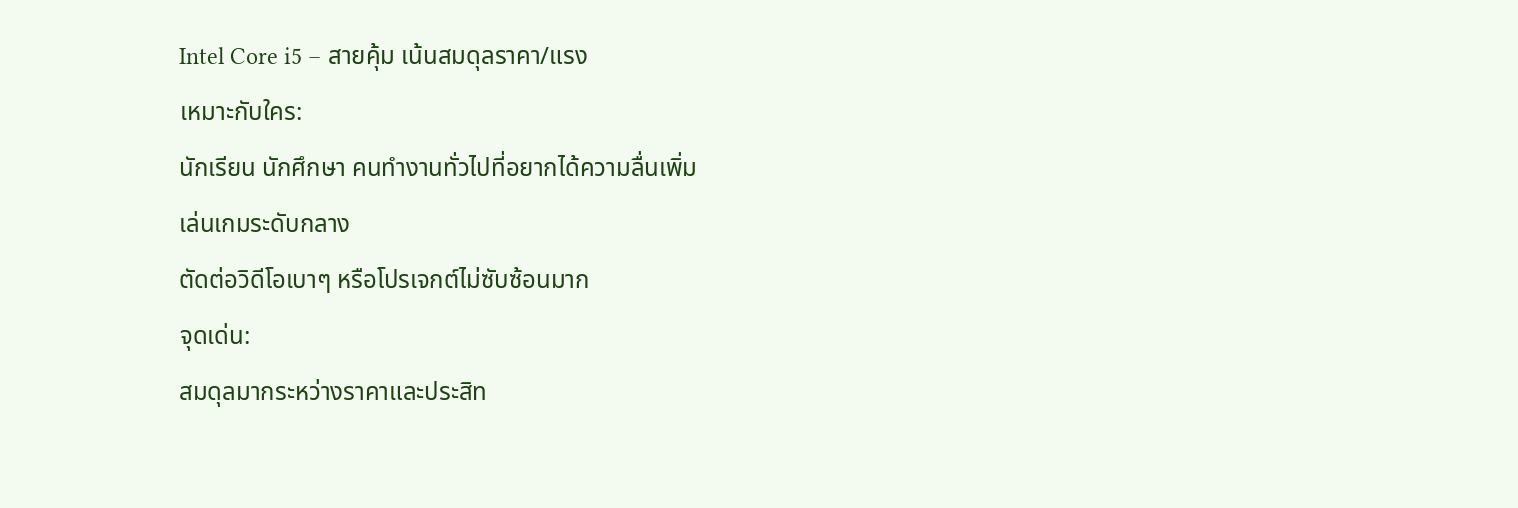Intel Core i5 – สายคุ้ม เน้นสมดุลราคา/แรง
เหมาะกับใคร:
นักเรียน นักศึกษา คนทำงานทั่วไปที่อยากได้ความลื่นเพิ่ม
เล่นเกมระดับกลาง
ตัดต่อวิดีโอเบาๆ หรือโปรเจกต์ไม่ซับซ้อนมาก
จุดเด่น:
สมดุลมากระหว่างราคาและประสิท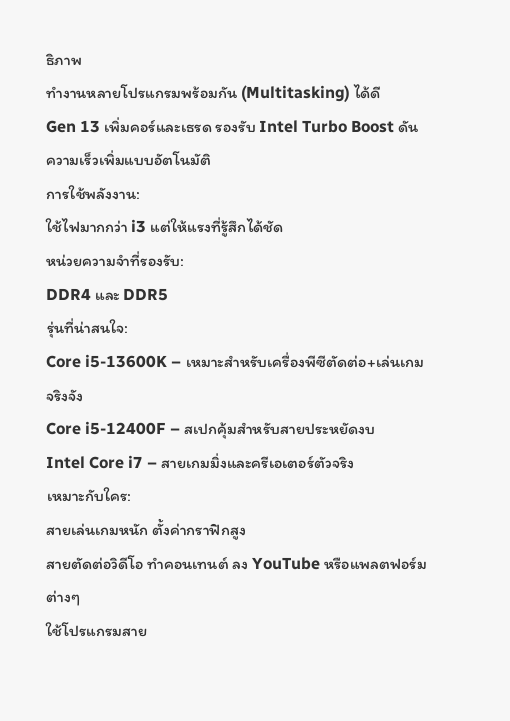ธิภาพ
ทำงานหลายโปรแกรมพร้อมกัน (Multitasking) ได้ดี
Gen 13 เพิ่มคอร์และเธรด รองรับ Intel Turbo Boost ดันความเร็วเพิ่มแบบอัตโนมัติ
การใช้พลังงาน:
ใช้ไฟมากกว่า i3 แต่ให้แรงที่รู้สึกได้ชัด
หน่วยความจำที่รองรับ:
DDR4 และ DDR5
รุ่นที่น่าสนใจ:
Core i5-13600K – เหมาะสำหรับเครื่องพีซีตัดต่อ+เล่นเกมจริงจัง
Core i5-12400F – สเปกคุ้มสำหรับสายประหยัดงบ
Intel Core i7 – สายเกมมิ่งและครีเอเตอร์ตัวจริง
เหมาะกับใคร:
สายเล่นเกมหนัก ตั้งค่ากราฟิกสูง
สายตัดต่อวิดีโอ ทำคอนเทนต์ ลง YouTube หรือแพลตฟอร์มต่างๆ
ใช้โปรแกรมสาย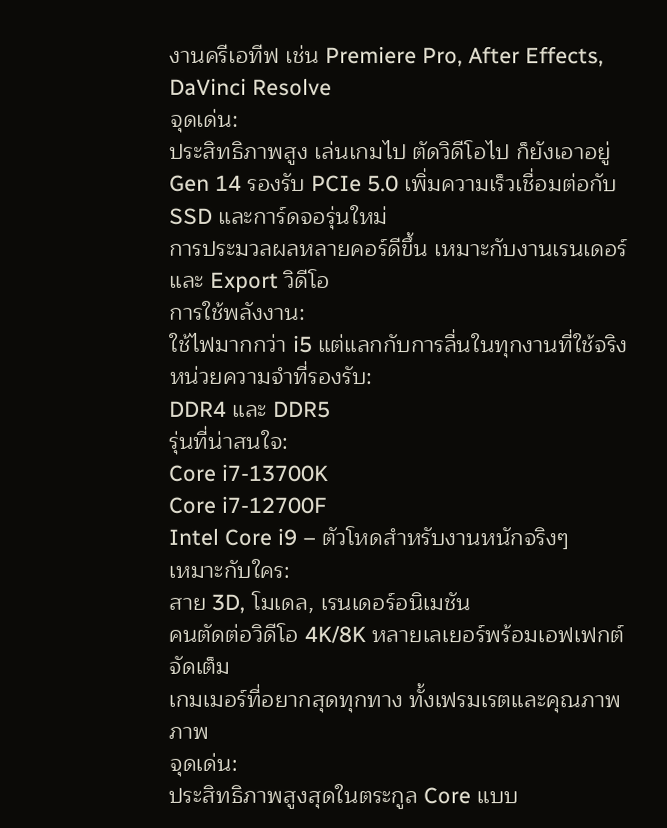งานครีเอทีฟ เช่น Premiere Pro, After Effects, DaVinci Resolve
จุดเด่น:
ประสิทธิภาพสูง เล่นเกมไป ตัดวิดีโอไป ก็ยังเอาอยู่
Gen 14 รองรับ PCIe 5.0 เพิ่มความเร็วเชื่อมต่อกับ SSD และการ์ดจอรุ่นใหม่
การประมวลผลหลายคอร์ดีขึ้น เหมาะกับงานเรนเดอร์และ Export วิดีโอ
การใช้พลังงาน:
ใช้ไฟมากกว่า i5 แต่แลกกับการลื่นในทุกงานที่ใช้จริง
หน่วยความจำที่รองรับ:
DDR4 และ DDR5
รุ่นที่น่าสนใจ:
Core i7-13700K
Core i7-12700F
Intel Core i9 – ตัวโหดสำหรับงานหนักจริงๆ
เหมาะกับใคร:
สาย 3D, โมเดล, เรนเดอร์อนิเมชัน
คนตัดต่อวิดีโอ 4K/8K หลายเลเยอร์พร้อมเอฟเฟกต์จัดเต็ม
เกมเมอร์ที่อยากสุดทุกทาง ทั้งเฟรมเรตและคุณภาพภาพ
จุดเด่น:
ประสิทธิภาพสูงสุดในตระกูล Core แบบ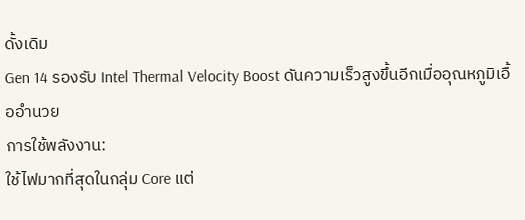ดั้งเดิม
Gen 14 รองรับ Intel Thermal Velocity Boost ดันความเร็วสูงขึ้นอีกเมื่ออุณหภูมิเอื้ออำนวย
การใช้พลังงาน:
ใช้ไฟมากที่สุดในกลุ่ม Core แต่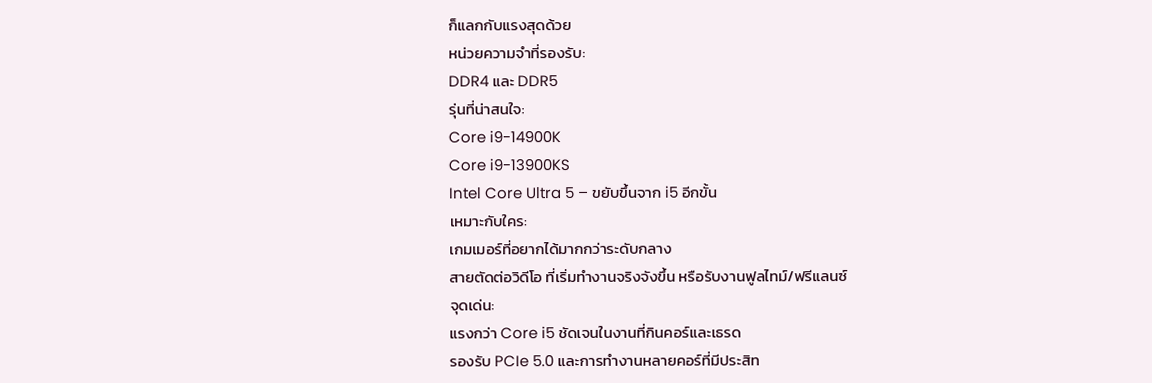ก็แลกกับแรงสุดด้วย
หน่วยความจำที่รองรับ:
DDR4 และ DDR5
รุ่นที่น่าสนใจ:
Core i9-14900K
Core i9-13900KS
Intel Core Ultra 5 – ขยับขึ้นจาก i5 อีกขั้น
เหมาะกับใคร:
เกมเมอร์ที่อยากได้มากกว่าระดับกลาง
สายตัดต่อวิดีโอ ที่เริ่มทำงานจริงจังขึ้น หรือรับงานฟูลไทม์/ฟรีแลนซ์
จุดเด่น:
แรงกว่า Core i5 ชัดเจนในงานที่กินคอร์และเธรด
รองรับ PCIe 5.0 และการทำงานหลายคอร์ที่มีประสิท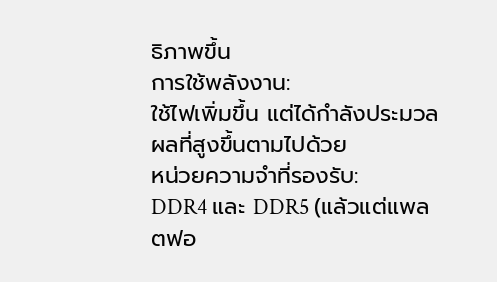ธิภาพขึ้น
การใช้พลังงาน:
ใช้ไฟเพิ่มขึ้น แต่ได้กำลังประมวลผลที่สูงขึ้นตามไปด้วย
หน่วยความจำที่รองรับ:
DDR4 และ DDR5 (แล้วแต่แพลตฟอ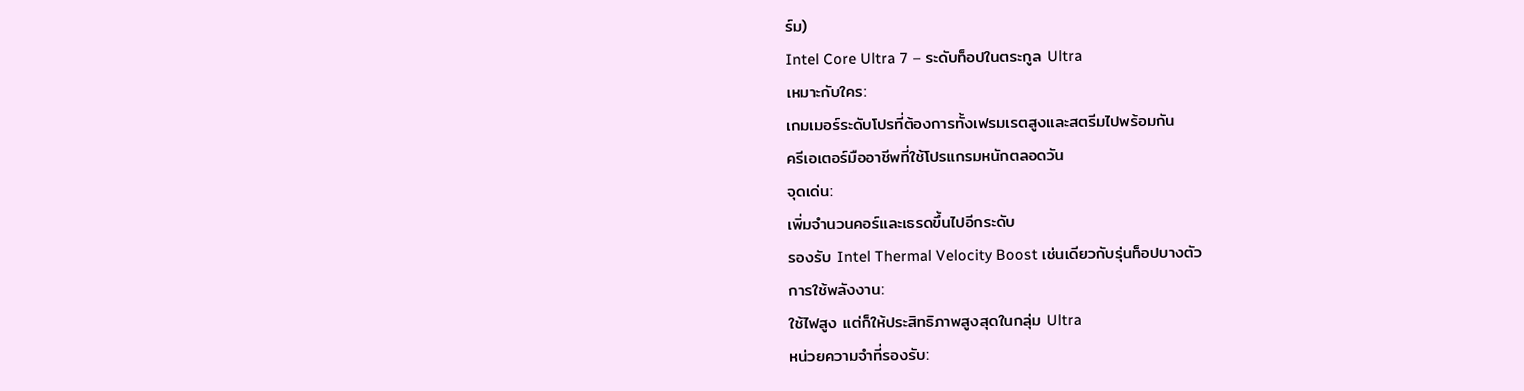ร์ม)
Intel Core Ultra 7 – ระดับท็อปในตระกูล Ultra
เหมาะกับใคร:
เกมเมอร์ระดับโปรที่ต้องการทั้งเฟรมเรตสูงและสตรีมไปพร้อมกัน
ครีเอเตอร์มืออาชีพที่ใช้โปรแกรมหนักตลอดวัน
จุดเด่น:
เพิ่มจำนวนคอร์และเธรดขึ้นไปอีกระดับ
รองรับ Intel Thermal Velocity Boost เช่นเดียวกับรุ่นท็อปบางตัว
การใช้พลังงาน:
ใช้ไฟสูง แต่ก็ให้ประสิทธิภาพสูงสุดในกลุ่ม Ultra
หน่วยความจำที่รองรับ: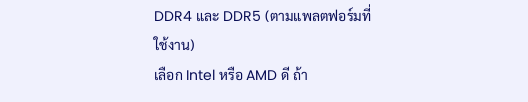DDR4 และ DDR5 (ตามแพลตฟอร์มที่ใช้งาน)
เลือก Intel หรือ AMD ดี ถ้า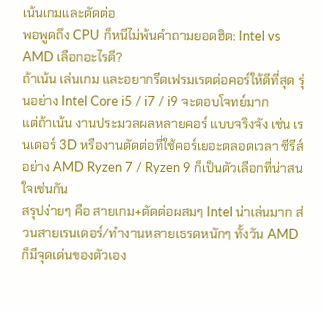เน้นเกมและตัดต่อ
พอพูดถึง CPU ก็หนีไม่พ้นคำถามยอดฮิต: Intel vs AMD เลือกอะไรดี?
ถ้าเน้น เล่นเกม และอยากรีดเฟรมเรตต่อคอร์ให้ดีที่สุด รุ่นอย่าง Intel Core i5 / i7 / i9 จะตอบโจทย์มาก
แต่ถ้าเน้น งานประมวลผลหลายคอร์ แบบจริงจัง เช่น เรนเดอร์ 3D หรืองานตัดต่อที่ใช้คอร์เยอะตลอดเวลา ซีรีส์อย่าง AMD Ryzen 7 / Ryzen 9 ก็เป็นตัวเลือกที่น่าสนใจเช่นกัน
สรุปง่ายๆ คือ สายเกม+ตัดต่อผสมๆ Intel น่าเล่นมาก ส่วนสายเรนเดอร์/ทำงานหลายเธรดหนักๆ ทั้งวัน AMD ก็มีจุดเด่นของตัวเอง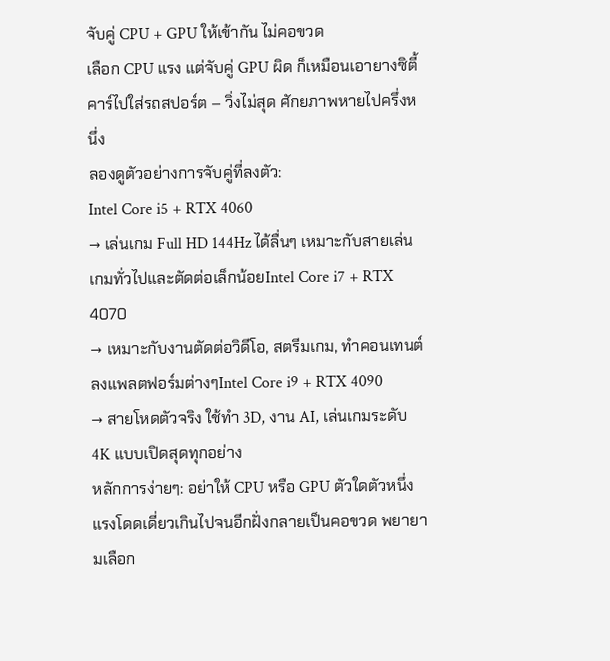จับคู่ CPU + GPU ให้เข้ากัน ไม่คอขวด
เลือก CPU แรง แต่จับคู่ GPU ผิด ก็เหมือนเอายางซิตี้คาร์ไปใส่รถสปอร์ต – วิ่งไม่สุด ศักยภาพหายไปครึ่งหนึ่ง
ลองดูตัวอย่างการจับคู่ที่ลงตัว:
Intel Core i5 + RTX 4060
→ เล่นเกม Full HD 144Hz ได้ลื่นๆ เหมาะกับสายเล่นเกมทั่วไปและตัดต่อเล็กน้อยIntel Core i7 + RTX 4070
→ เหมาะกับงานตัดต่อวิดีโอ, สตรีมเกม, ทำคอนเทนต์ลงแพลตฟอร์มต่างๆIntel Core i9 + RTX 4090
→ สายโหดตัวจริง ใช้ทำ 3D, งาน AI, เล่นเกมระดับ 4K แบบเปิดสุดทุกอย่าง
หลักการง่ายๆ: อย่าให้ CPU หรือ GPU ตัวใดตัวหนึ่งแรงโดดเดี่ยวเกินไปจนอีกฝั่งกลายเป็นคอขวด พยายามเลือก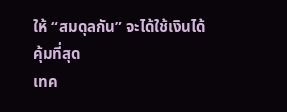ให้ “สมดุลกัน” จะได้ใช้เงินได้คุ้มที่สุด
เทค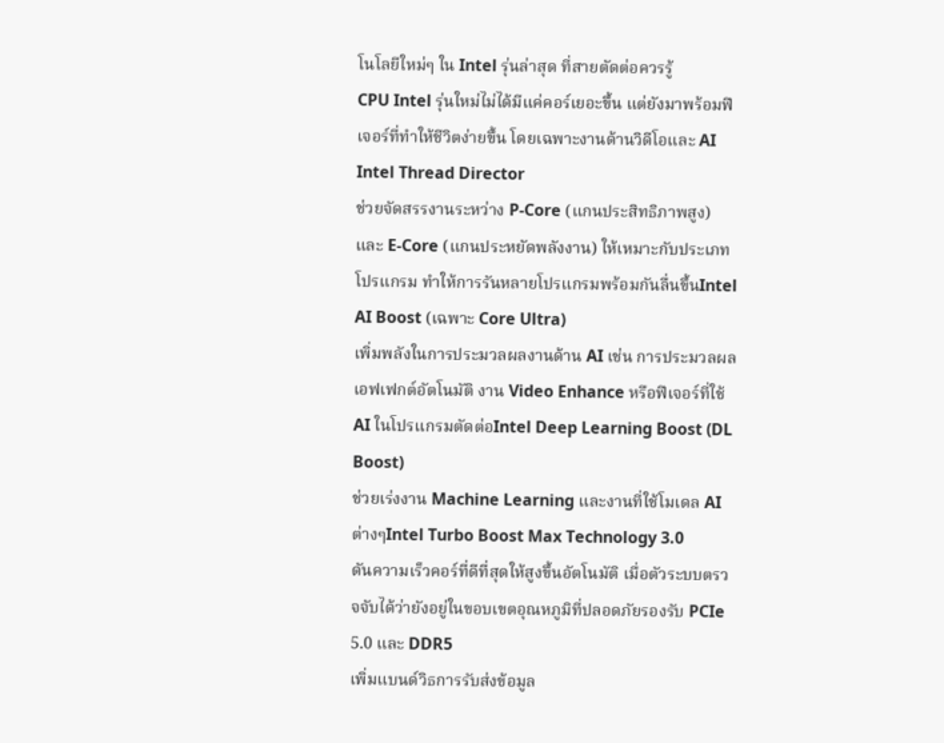โนโลยีใหม่ๆ ใน Intel รุ่นล่าสุด ที่สายตัดต่อควรรู้
CPU Intel รุ่นใหม่ไม่ได้มีแค่คอร์เยอะขึ้น แต่ยังมาพร้อมฟีเจอร์ที่ทำให้ชีวิตง่ายขึ้น โดยเฉพาะงานด้านวิดีโอและ AI
Intel Thread Director
ช่วยจัดสรรงานระหว่าง P-Core (แกนประสิทธิภาพสูง) และ E-Core (แกนประหยัดพลังงาน) ให้เหมาะกับประเภทโปรแกรม ทำให้การรันหลายโปรแกรมพร้อมกันลื่นขึ้นIntel AI Boost (เฉพาะ Core Ultra)
เพิ่มพลังในการประมวลผลงานด้าน AI เช่น การประมวลผลเอฟเฟกต์อัตโนมัติ งาน Video Enhance หรือฟีเจอร์ที่ใช้ AI ในโปรแกรมตัดต่อIntel Deep Learning Boost (DL Boost)
ช่วยเร่งงาน Machine Learning และงานที่ใช้โมเดล AI ต่างๆIntel Turbo Boost Max Technology 3.0
ดันความเร็วคอร์ที่ดีที่สุดให้สูงขึ้นอัตโนมัติ เมื่อตัวระบบตรวจจับได้ว่ายังอยู่ในขอบเขตอุณหภูมิที่ปลอดภัยรองรับ PCIe 5.0 และ DDR5
เพิ่มแบนด์วิธการรับส่งข้อมูล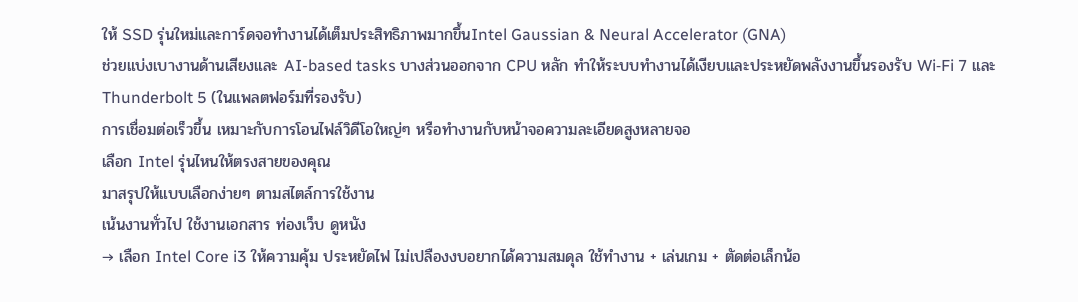ให้ SSD รุ่นใหม่และการ์ดจอทำงานได้เต็มประสิทธิภาพมากขึ้นIntel Gaussian & Neural Accelerator (GNA)
ช่วยแบ่งเบางานด้านเสียงและ AI-based tasks บางส่วนออกจาก CPU หลัก ทำให้ระบบทำงานได้เงียบและประหยัดพลังงานขึ้นรองรับ Wi‑Fi 7 และ Thunderbolt 5 (ในแพลตฟอร์มที่รองรับ)
การเชื่อมต่อเร็วขึ้น เหมาะกับการโอนไฟล์วิดีโอใหญ่ๆ หรือทำงานกับหน้าจอความละเอียดสูงหลายจอ
เลือก Intel รุ่นไหนให้ตรงสายของคุณ
มาสรุปให้แบบเลือกง่ายๆ ตามสไตล์การใช้งาน
เน้นงานทั่วไป ใช้งานเอกสาร ท่องเว็บ ดูหนัง
→ เลือก Intel Core i3 ให้ความคุ้ม ประหยัดไฟ ไม่เปลืองงบอยากได้ความสมดุล ใช้ทำงาน + เล่นเกม + ตัดต่อเล็กน้อ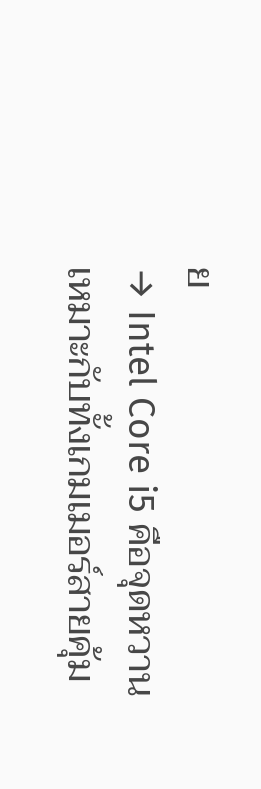ย
→ Intel Core i5 คือจุดหวาน เหมาะกับทั้งเกมเมอร์สายคุ้ม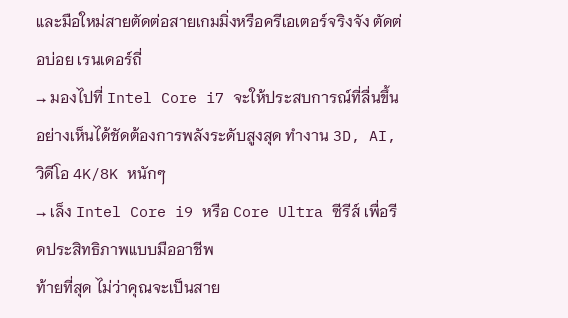และมือใหม่สายตัดต่อสายเกมมิ่งหรือครีเอเตอร์จริงจัง ตัดต่อบ่อย เรนเดอร์ถี่
→ มองไปที่ Intel Core i7 จะให้ประสบการณ์ที่ลื่นขึ้นอย่างเห็นได้ชัดต้องการพลังระดับสูงสุด ทำงาน 3D, AI, วิดีโอ 4K/8K หนักๆ
→ เล็ง Intel Core i9 หรือ Core Ultra ซีรีส์ เพื่อรีดประสิทธิภาพแบบมืออาชีพ
ท้ายที่สุด ไม่ว่าคุณจะเป็นสาย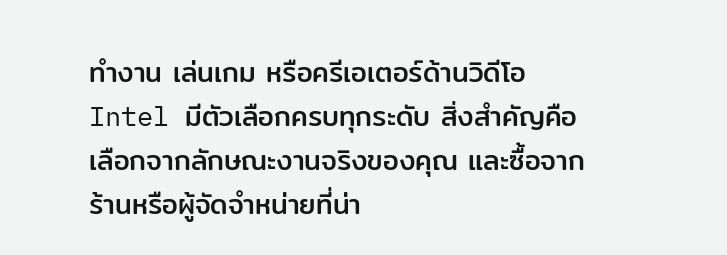ทำงาน เล่นเกม หรือครีเอเตอร์ด้านวิดีโอ Intel มีตัวเลือกครบทุกระดับ สิ่งสำคัญคือเลือกจากลักษณะงานจริงของคุณ และซื้อจากร้านหรือผู้จัดจำหน่ายที่น่า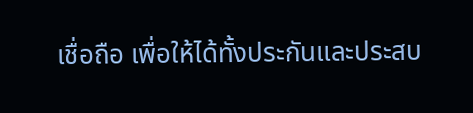เชื่อถือ เพื่อให้ได้ทั้งประกันและประสบ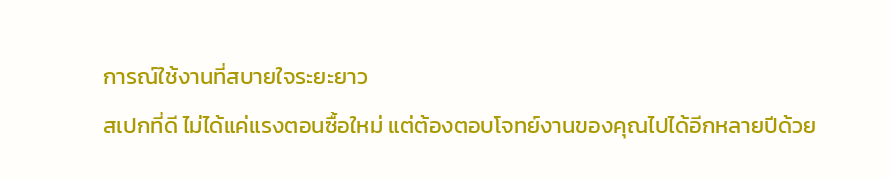การณ์ใช้งานที่สบายใจระยะยาว
สเปกที่ดี ไม่ได้แค่แรงตอนซื้อใหม่ แต่ต้องตอบโจทย์งานของคุณไปได้อีกหลายปีด้วย